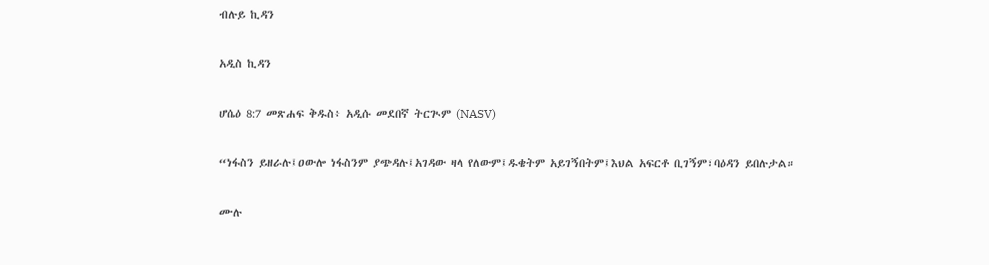ብሉይ ኪዳን

አዲስ ኪዳን

ሆሴዕ 8:7 መጽሐፍ ቅዱስ፥ አዲሱ መደበኛ ትርጒም (NASV)

“ነፋስን ይዘራሉ፤ዐውሎ ነፋስንም ያጭዳሉ፤አገዳው ዛላ የለውም፤ዱቄትም አይገኝበትም፤እህል አፍርቶ ቢገኝም፣ባዕዳን ይበሉታል።

ሙሉ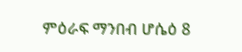ምዕራፍ ማንበብ ሆሴዕ 8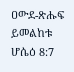ዐውደ-ጽሑፍ ይመልከቱ ሆሴዕ 8:7